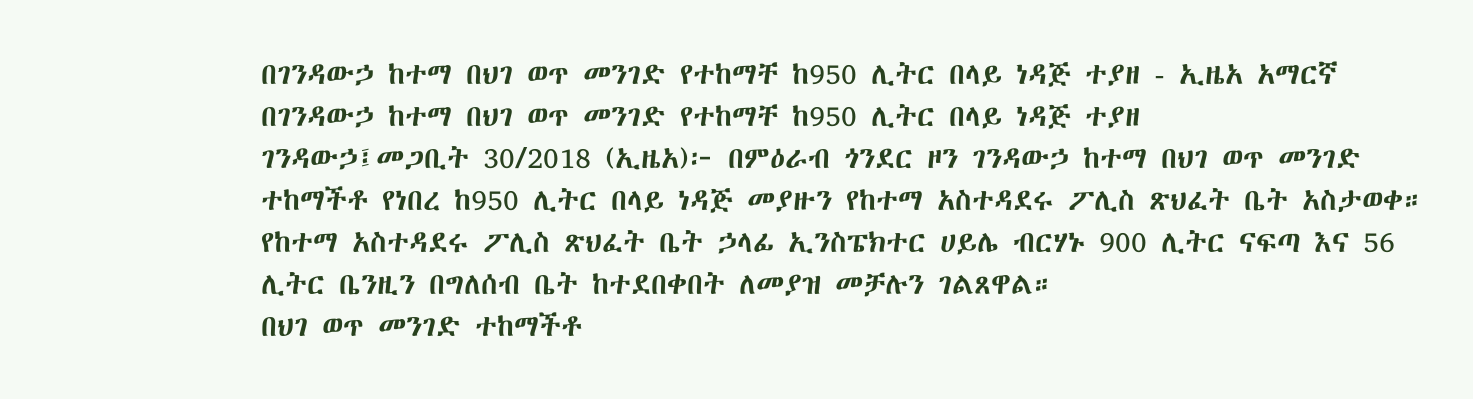በገንዳውኃ ከተማ በህገ ወጥ መንገድ የተከማቸ ከ950 ሊትር በላይ ነዳጅ ተያዘ - ኢዜአ አማርኛ
በገንዳውኃ ከተማ በህገ ወጥ መንገድ የተከማቸ ከ950 ሊትር በላይ ነዳጅ ተያዘ
ገንዳውኃ፤መጋቢት 30/2018 (ኢዜአ)፦ በምዕራብ ጎንደር ዞን ገንዳውኃ ከተማ በህገ ወጥ መንገድ ተከማችቶ የነበረ ከ950 ሊትር በላይ ነዳጅ መያዙን የከተማ አስተዳደሩ ፖሊስ ጽህፈት ቤት አስታወቀ።
የከተማ አስተዳደሩ ፖሊስ ጽህፈት ቤት ኃላፊ ኢንስፔክተር ሀይሌ ብርሃኑ 900 ሊትር ናፍጣ እና 56 ሊትር ቤንዚን በግለሰብ ቤት ከተደበቀበት ለመያዝ መቻሉን ገልጸዋል።
በህገ ወጥ መንገድ ተከማችቶ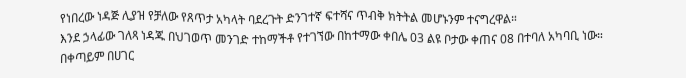የነበረው ነዳጅ ሊያዝ የቻለው የጸጥታ አካላት ባደረጉት ድንገተኛ ፍተሻና ጥብቅ ክትትል መሆኑንም ተናግረዋል።
እንደ ኃላፊው ገለጻ ነዳጁ በህገወጥ መንገድ ተከማችቶ የተገኘው በከተማው ቀበሌ 03 ልዩ ቦታው ቀጠና 08 በተባለ አካባቢ ነው።
በቀጣይም በሀገር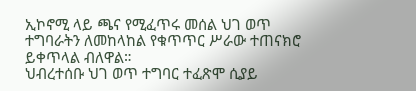ኢኮኖሚ ላይ ጫና የሚፈጥሩ መሰል ህገ ወጥ ተግባራትን ለመከላከል የቁጥጥር ሥራው ተጠናክሮ ይቀጥላል ብለዋል።
ህብረተሰቡ ህገ ወጥ ተግባር ተፈጽሞ ሲያይ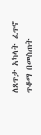ለጸጥታ አካላት ፈጥኖ ጥቆማ በመስጠት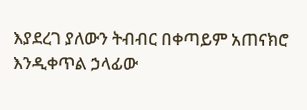እያደረገ ያለውን ትብብር በቀጣይም አጠናክሮ እንዲቀጥል ኃላፊው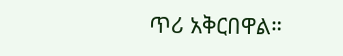ጥሪ አቅርበዋል።